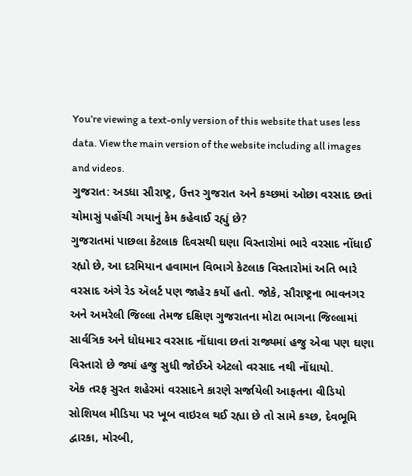You’re viewing a text-only version of this website that uses less data. View the main version of the website including all images and videos.
ગુજરાત: અડધા સૌરાષ્ટ્ર, ઉત્તર ગુજરાત અને કચ્છમાં ઓછા વરસાદ છતાં ચોમાસું પહોંચી ગયાનું કેમ કહેવાઈ રહ્યું છે?
ગુજરાતમાં પાછલા કેટલાક દિવસથી ઘણા વિસ્તારોમાં ભારે વરસાદ નોંધાઈ રહ્યો છે, આ દરમિયાન હવામાન વિભાગે કેટલાક વિસ્તારોમાં અતિ ભારે વરસાદ અંગે રેડ ઍલર્ટ પણ જાહેર કર્યો હતો. જોકે, સૌરાષ્ટ્રના ભાવનગર અને અમરેલી જિલ્લા તેમજ દક્ષિણ ગુજરાતના મોટા ભાગના જિલ્લામાં સાર્વત્રિક અને ધોધમાર વરસાદ નોંધાવા છતાં રાજ્યમાં હજુ એવા પણ ઘણા વિસ્તારો છે જ્યાં હજુ સુધી જોઈએ એટલો વરસાદ નથી નોંધાયો.
એક તરફ સુરત શહેરમાં વરસાદને કારણે સર્જાયેલી આફતના વીડિયો સોશિયલ મીડિયા પર ખૂબ વાઇરલ થઈ રહ્યા છે તો સામે કચ્છ, દેવભૂમિ દ્વારકા, મોરબી,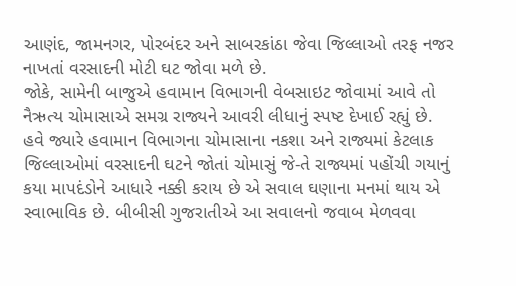આણંદ, જામનગર, પોરબંદર અને સાબરકાંઠા જેવા જિલ્લાઓ તરફ નજર નાખતાં વરસાદની મોટી ઘટ જોવા મળે છે.
જોકે, સામેની બાજુએ હવામાન વિભાગની વેબસાઇટ જોવામાં આવે તો નૈઋત્ય ચોમાસાએ સમગ્ર રાજ્યને આવરી લીધાનું સ્પષ્ટ દેખાઈ રહ્યું છે.
હવે જ્યારે હવામાન વિભાગના ચોમાસાના નકશા અને રાજ્યમાં કેટલાક જિલ્લાઓમાં વરસાદની ઘટને જોતાં ચોમાસું જે-તે રાજ્યમાં પહોંચી ગયાનું કયા માપદંડોને આધારે નક્કી કરાય છે એ સવાલ ઘણાના મનમાં થાય એ સ્વાભાવિક છે. બીબીસી ગુજરાતીએ આ સવાલનો જવાબ મેળવવા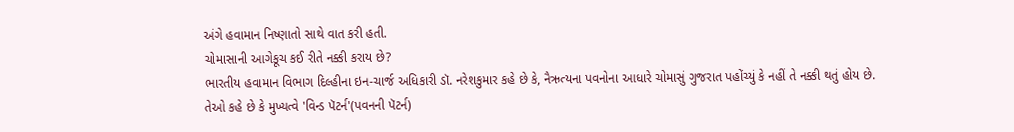અંગે હવામાન નિષ્ણાતો સાથે વાત કરી હતી.
ચોમાસાની આગેકૂચ કઈ રીતે નક્કી કરાય છે?
ભારતીય હવામાન વિભાગ દિલ્હીના ઇન-ચાર્જ અધિકારી ડૉ. નરેશકુમાર કહે છે કે, નૈઋત્યના પવનોના આધારે ચોમાસું ગુજરાત પહોંચ્યું કે નહીં તે નક્કી થતું હોય છે.
તેઓ કહે છે કે મુખ્યત્વે 'વિન્ડ પૅટર્ન'(પવનની પૅટર્ન)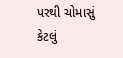પરથી ચોમાસું કેટલું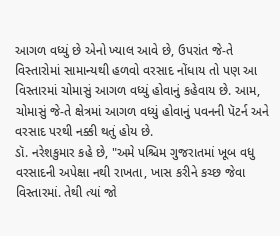આગળ વધ્યું છે એનો ખ્યાલ આવે છે, ઉપરાંત જે-તે વિસ્તારોમાં સામાન્યથી હળવો વરસાદ નોંધાય તો પણ આ વિસ્તારમાં ચોમાસું આગળ વધ્યું હોવાનું કહેવાય છે. આમ, ચોમાસું જે-તે ક્ષેત્રમાં આગળ વધ્યું હોવાનું પવનની પૅટર્ન અને વરસાદ પરથી નક્કી થતું હોય છે.
ડૉ. નરેશકુમાર કહે છે, "અમે પશ્ચિમ ગુજરાતમાં ખૂબ વધુ વરસાદની અપેક્ષા નથી રાખતા, ખાસ કરીને કચ્છ જેવા વિસ્તારમાં. તેથી ત્યાં જો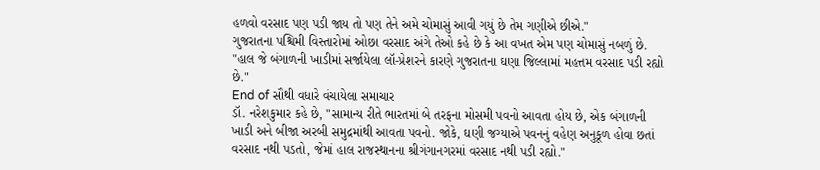હળવો વરસાદ પણ પડી જાય તો પણ તેને અમે ચોમાસું આવી ગયું છે તેમ ગણીએ છીએ."
ગુજરાતના પશ્ચિમી વિસ્તારોમાં ઓછા વરસાદ અંગે તેઓ કહે છે કે આ વખત એમ પણ ચોમાસું નબળું છે. "હાલ જે બંગાળની ખાડીમાં સર્જાયેલા લૉ-પ્રેશરને કારણે ગુજરાતના ઘણા જિલ્લામાં મહત્તમ વરસાદ પડી રહ્યો છે."
End of સૌથી વધારે વંચાયેલા સમાચાર
ડૉ. નરેશકુમાર કહે છે, "સામાન્ય રીતે ભારતમાં બે તરફના મોસમી પવનો આવતા હોય છે, એક બંગાળની ખાડી અને બીજા અરબી સમુદ્રમાંથી આવતા પવનો. જોકે, ઘણી જગ્યાએ પવનનું વહેણ અનુકૂળ હોવા છતાં વરસાદ નથી પડતો, જેમાં હાલ રાજસ્થાનના શ્રીગંગાનગરમાં વરસાદ નથી પડી રહ્યો."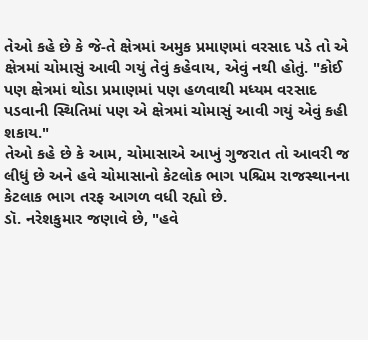તેઓ કહે છે કે જે-તે ક્ષેત્રમાં અમુક પ્રમાણમાં વરસાદ પડે તો એ ક્ષેત્રમાં ચોમાસું આવી ગયું તેવું કહેવાય, એવું નથી હોતું. "કોઈ પણ ક્ષેત્રમાં થોડા પ્રમાણમાં પણ હળવાથી મધ્યમ વરસાદ પડવાની સ્થિતિમાં પણ એ ક્ષેત્રમાં ચોમાસું આવી ગયું એવું કહી શકાય."
તેઓ કહે છે કે આમ, ચોમાસાએ આખું ગુજરાત તો આવરી જ લીધું છે અને હવે ચોમાસાનો કેટલોક ભાગ પશ્ચિમ રાજસ્થાનના કેટલાક ભાગ તરફ આગળ વધી રહ્યો છે.
ડૉ. નરેશકુમાર જણાવે છે, "હવે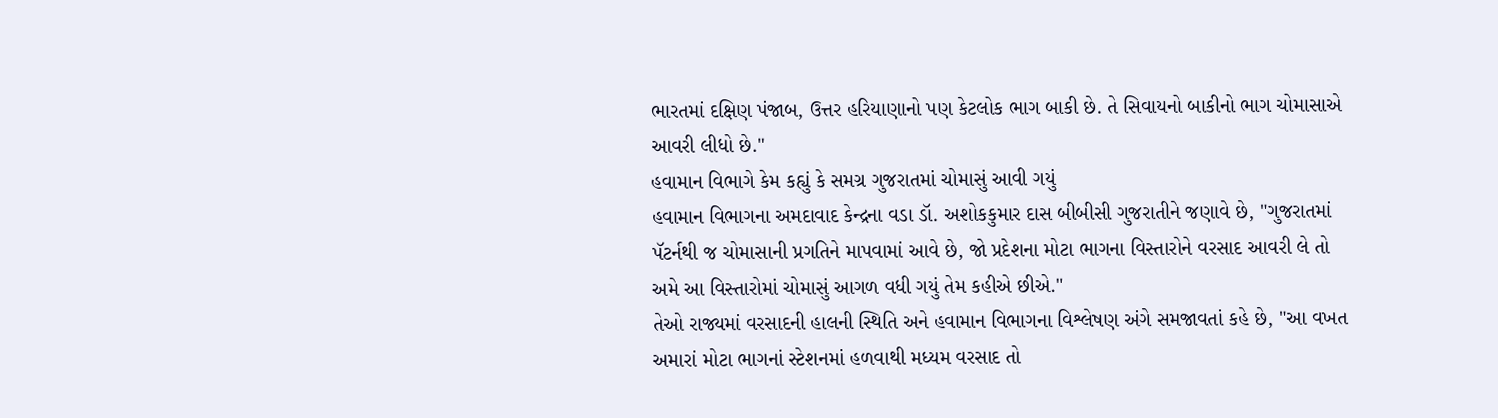ભારતમાં દક્ષિણ પંજાબ, ઉત્તર હરિયાણાનો પણ કેટલોક ભાગ બાકી છે. તે સિવાયનો બાકીનો ભાગ ચોમાસાએ આવરી લીધો છે."
હવામાન વિભાગે કેમ કહ્યું કે સમગ્ર ગુજરાતમાં ચોમાસું આવી ગયું
હવામાન વિભાગના અમદાવાદ કેન્દ્રના વડા ડૉ. અશોકકુમાર દાસ બીબીસી ગુજરાતીને જણાવે છે, "ગુજરાતમાં પૅટર્નથી જ ચોમાસાની પ્રગતિને માપવામાં આવે છે, જો પ્રદેશના મોટા ભાગના વિસ્તારોને વરસાદ આવરી લે તો અમે આ વિસ્તારોમાં ચોમાસું આગળ વધી ગયું તેમ કહીએ છીએ."
તેઓ રાજ્યમાં વરસાદની હાલની સ્થિતિ અને હવામાન વિભાગના વિશ્લેષણ અંગે સમજાવતાં કહે છે, "આ વખત અમારાં મોટા ભાગનાં સ્ટેશનમાં હળવાથી મધ્યમ વરસાદ તો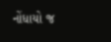નોંધાયો જ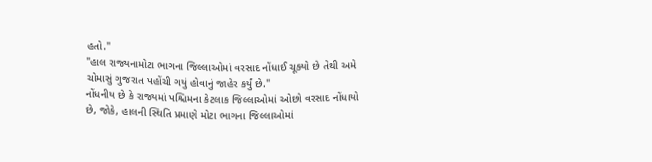હતો."
"હાલ રાજ્યનામોટા ભાગના જિલ્લાઓમાં વરસાદ નોંધાઈ ચૂક્યો છે તેથી અમે ચોમાસું ગુજરાત પહોંચી ગયું હોવાનું જાહેર કર્યું છે."
નોંધનીય છે કે રાજ્યમાં પશ્ચિમના કેટલાક જિલ્લાઓમાં ઓછો વરસાદ નોંધાયો છે, જોકે, હાલની સ્થિતિ પ્રમાણે મોટા ભાગના જિલ્લાઓમાં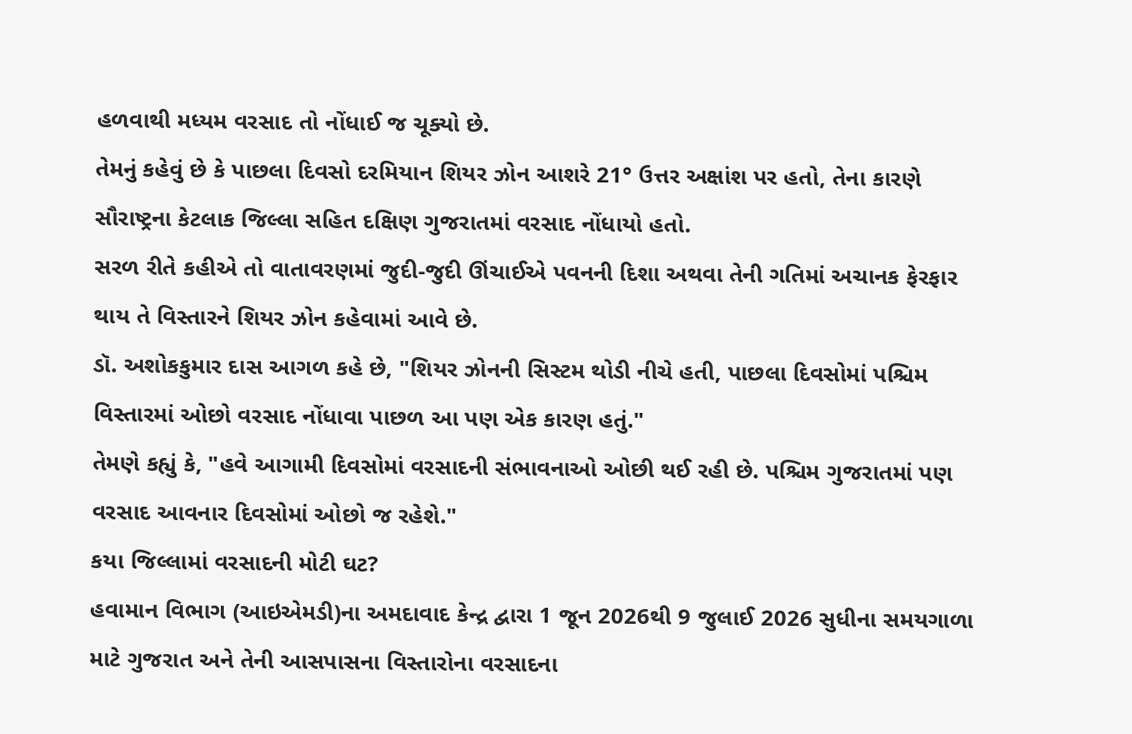હળવાથી મધ્યમ વરસાદ તો નોંધાઈ જ ચૂક્યો છે.
તેમનું કહેવું છે કે પાછલા દિવસો દરમિયાન શિયર ઝોન આશરે 21° ઉત્તર અક્ષાંશ પર હતો, તેના કારણે સૌરાષ્ટ્રના કેટલાક જિલ્લા સહિત દક્ષિણ ગુજરાતમાં વરસાદ નોંધાયો હતો.
સરળ રીતે કહીએ તો વાતાવરણમાં જુદી-જુદી ઊંચાઈએ પવનની દિશા અથવા તેની ગતિમાં અચાનક ફેરફાર થાય તે વિસ્તારને શિયર ઝોન કહેવામાં આવે છે.
ડૉ. અશોકકુમાર દાસ આગળ કહે છે, "શિયર ઝોનની સિસ્ટમ થોડી નીચે હતી, પાછલા દિવસોમાં પશ્ચિમ વિસ્તારમાં ઓછો વરસાદ નોંધાવા પાછળ આ પણ એક કારણ હતું."
તેમણે કહ્યું કે, "હવે આગામી દિવસોમાં વરસાદની સંભાવનાઓ ઓછી થઈ રહી છે. પશ્ચિમ ગુજરાતમાં પણ વરસાદ આવનાર દિવસોમાં ઓછો જ રહેશે."
કયા જિલ્લામાં વરસાદની મોટી ઘટ?
હવામાન વિભાગ (આઇએમડી)ના અમદાવાદ કેન્દ્ર દ્વારા 1 જૂન 2026થી 9 જુલાઈ 2026 સુધીના સમયગાળા માટે ગુજરાત અને તેની આસપાસના વિસ્તારોના વરસાદના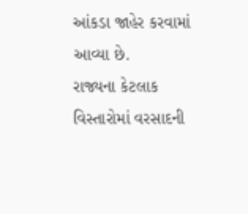આંકડા જાહેર કરવામાં આવ્યા છે.
રાજ્યના કેટલાક વિસ્તારોમાં વરસાદની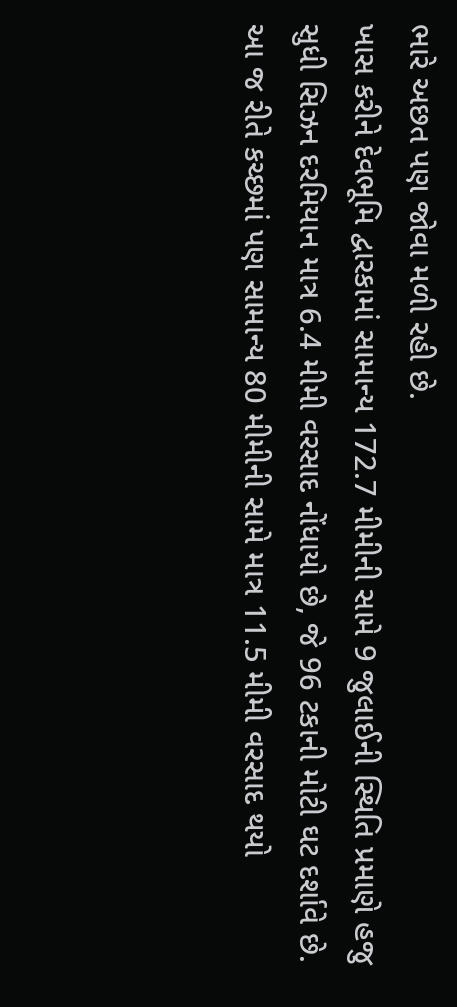ભારે અછત પણ જોવા મળી રહી છે.
ખાસ કરીને દેવભૂમિ દ્વારકામાં સામાન્ય 172.7 મીમીની સામે 9 જુલાઈની સ્થિતિ પ્રમાણે હજુ સુધી સિઝન દરમિયાન માત્ર 6.4 મીમી વરસાદ નોંધાયો છે, જે 96 ટકાની મોટી ઘટ દર્શાવે છે.
આ જ રીતે કચ્છમાં પણ સામાન્ય 80 મીમીની સામે માત્ર 11.5 મીમી વરસાદ થયો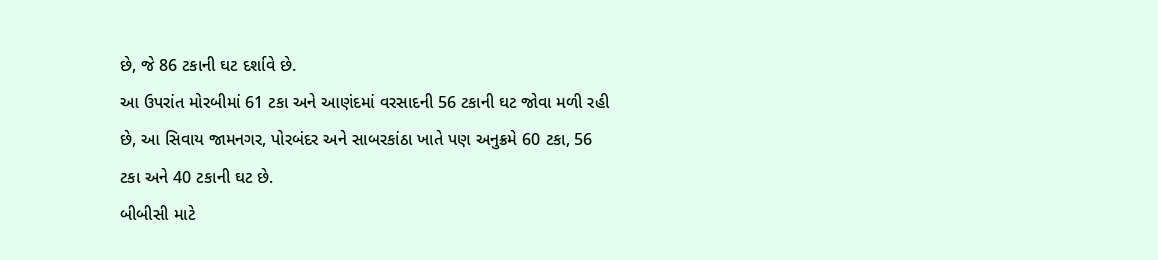છે, જે 86 ટકાની ઘટ દર્શાવે છે.
આ ઉપરાંત મોરબીમાં 61 ટકા અને આણંદમાં વરસાદની 56 ટકાની ઘટ જોવા મળી રહી છે, આ સિવાય જામનગર, પોરબંદર અને સાબરકાંઠા ખાતે પણ અનુક્રમે 60 ટકા, 56 ટકા અને 40 ટકાની ઘટ છે.
બીબીસી માટે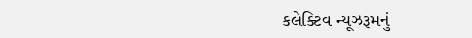કલેક્ટિવ ન્યૂઝરૂમનું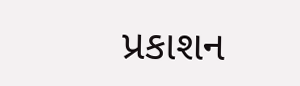પ્રકાશન